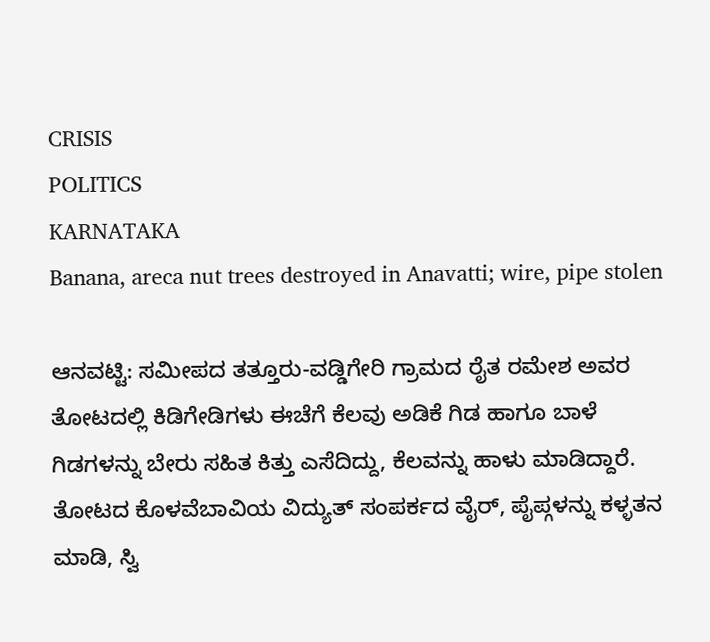CRISIS
POLITICS
KARNATAKA
Banana, areca nut trees destroyed in Anavatti; wire, pipe stolen

ಆನವಟ್ಟಿ: ಸಮೀಪದ ತತ್ತೂರು-ವಡ್ಡಿಗೇರಿ ಗ್ರಾಮದ ರೈತ ರಮೇಶ ಅವರ ತೋಟದಲ್ಲಿ ಕಿಡಿಗೇಡಿಗಳು ಈಚೆಗೆ ಕೆಲವು ಅಡಿಕೆ ಗಿಡ ಹಾಗೂ ಬಾಳೆ ಗಿಡಗಳನ್ನು ಬೇರು ಸಹಿತ ಕಿತ್ತು ಎಸೆದಿದ್ದು, ಕೆಲವನ್ನು ಹಾಳು ಮಾಡಿದ್ದಾರೆ. ತೋಟದ ಕೊಳವೆಬಾವಿಯ ವಿದ್ಯುತ್ ಸಂಪರ್ಕದ ವೈರ್, ಪೈಪ್ಗಳನ್ನು ಕಳ್ಳತನ ಮಾಡಿ, ಸ್ವಿ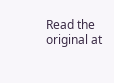Read the original at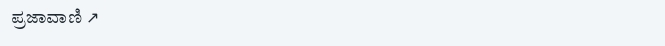ಪ್ರಜಾವಾಣಿ ↗